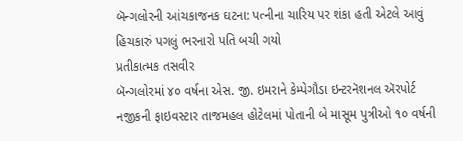બૅન્ગલોરની આંચકાજનક ઘટના: પત્નીના ચારિય પર શંકા હતી એટલે આવું હિચકારું પગલું ભરનારો પતિ બચી ગયો
પ્રતીકાત્મક તસવીર
બૅન્ગલોરમાં ૪૦ વર્ષના એસ. જી. ઇમરાને કેમ્પેગૌડા ઇન્ટરનૅશનલ ઍરપોર્ટ નજીકની ફાઇવસ્ટાર તાજમહલ હોટેલમાં પોતાની બે માસૂમ પુત્રીઓ ૧૦ વર્ષની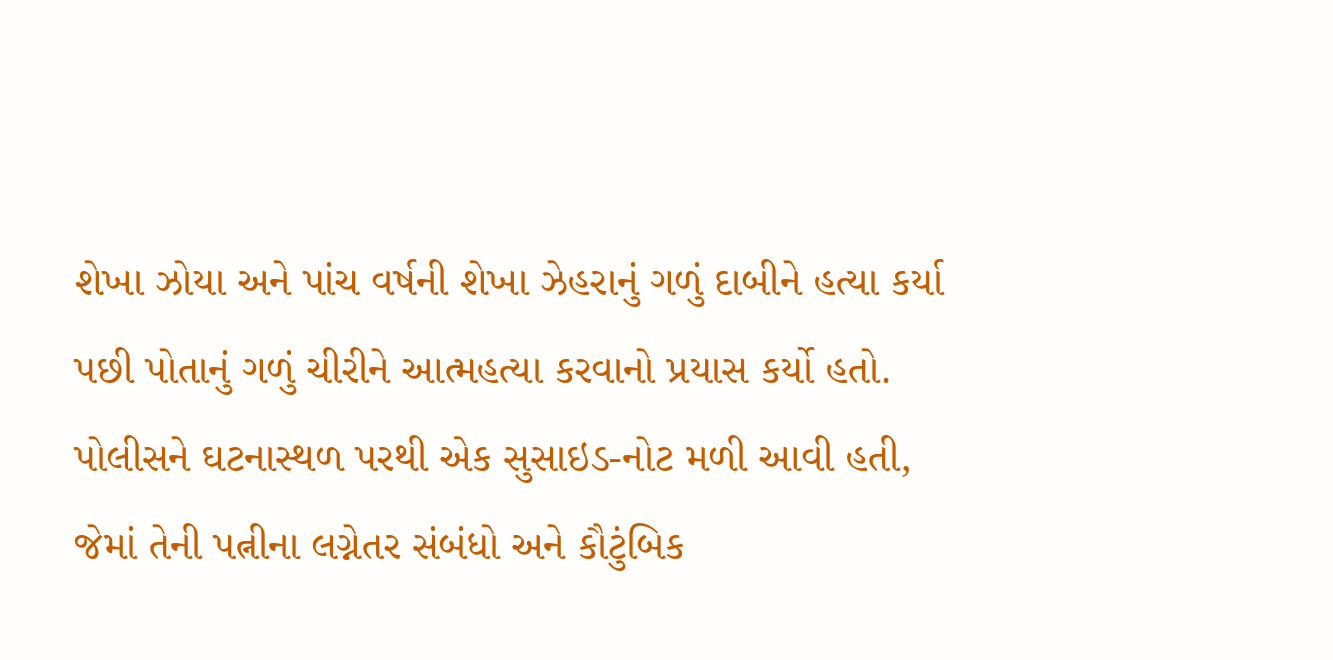શેખા ઝોયા અને પાંચ વર્ષની શેખા ઝેહરાનું ગળું દાબીને હત્યા કર્યા પછી પોતાનું ગળું ચીરીને આત્મહત્યા કરવાનો પ્રયાસ કર્યો હતો.
પોલીસને ઘટનાસ્થળ પરથી એક સુસાઇડ-નોટ મળી આવી હતી, જેમાં તેની પત્નીના લગ્નેતર સંબંધો અને કૌટુંબિક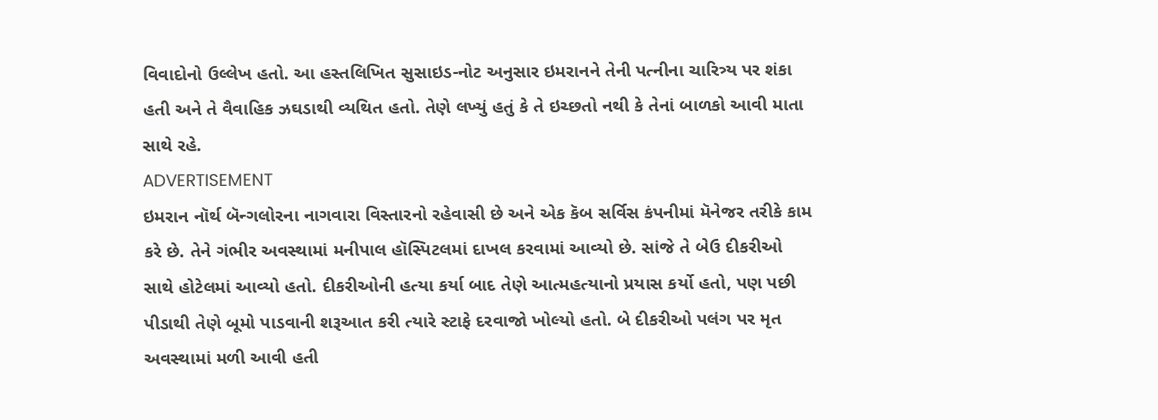વિવાદોનો ઉલ્લેખ હતો. આ હસ્તલિખિત સુસાઇડ-નોટ અનુસાર ઇમરાનને તેની પત્નીના ચારિત્ર્ય પર શંકા હતી અને તે વૈવાહિક ઝઘડાથી વ્યથિત હતો. તેણે લખ્યું હતું કે તે ઇચ્છતો નથી કે તેનાં બાળકો આવી માતા સાથે રહે.
ADVERTISEMENT
ઇમરાન નૉર્થ બૅન્ગલોરના નાગવારા વિસ્તારનો રહેવાસી છે અને એક કૅબ સર્વિસ કંપનીમાં મૅનેજર તરીકે કામ કરે છે. તેને ગંભીર અવસ્થામાં મનીપાલ હૉસ્પિટલમાં દાખલ કરવામાં આવ્યો છે. સાંજે તે બેઉ દીકરીઓ સાથે હોટેલમાં આવ્યો હતો. દીકરીઓની હત્યા કર્યા બાદ તેણે આત્મહત્યાનો પ્રયાસ કર્યો હતો, પણ પછી પીડાથી તેણે બૂમો પાડવાની શરૂઆત કરી ત્યારે સ્ટાફે દરવાજો ખોલ્યો હતો. બે દીકરીઓ પલંગ પર મૃત અવસ્થામાં મળી આવી હતી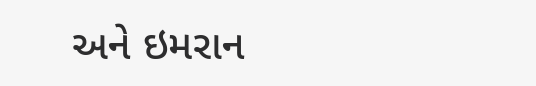અને ઇમરાન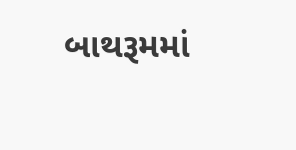બાથરૂમમાં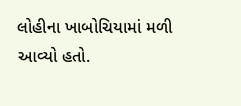લોહીના ખાબોચિયામાં મળી આવ્યો હતો.